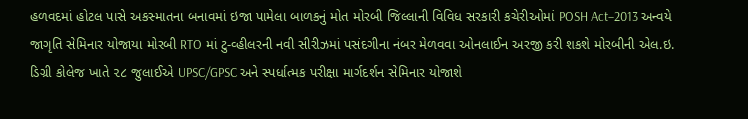હળવદમાં હોટલ પાસે અકસ્માતના બનાવમાં ઇજા પામેલા બાળકનું મોત મોરબી જિલ્લાની વિવિધ સરકારી કચેરીઓમાં POSH Act–2013 અન્વયે જાગૃતિ સેમિનાર યોજાયા મોરબી RTO માં ટુ-વ્હીલરની નવી સીરીઝમાં પસંદગીના નંબર મેળવવા ઓનલાઈન અરજી કરી શકશે મોરબીની એલ.ઇ. ડિગ્રી કોલેજ ખાતે ૨૮ જુલાઈએ UPSC/GPSC અને સ્પર્ધાત્મક પરીક્ષા માર્ગદર્શન સેમિનાર યોજાશે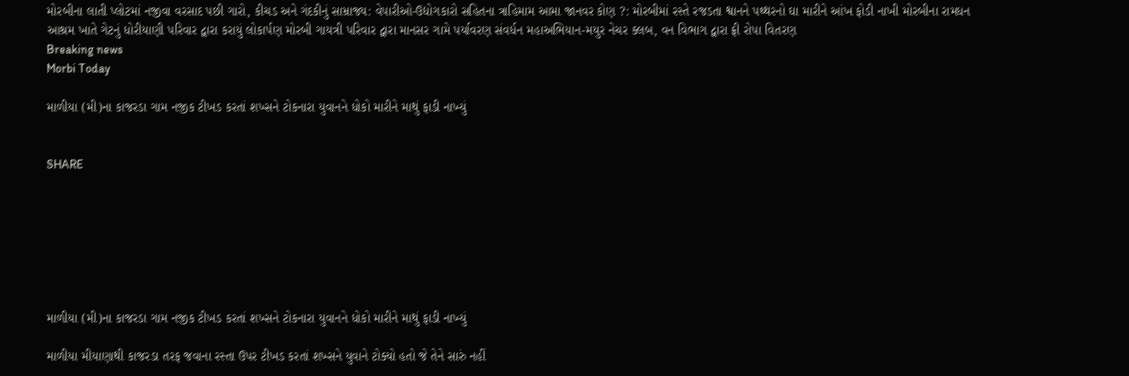મોરબીના લાતી પ્લોટમાં નજીવા વરસાદ પછી ગારો, કીચડ અને ગંદકીનું સામ્રાજ્ય: વેપારીઓ-ઉદ્યોગકારો સહિતના ત્રાહિમામ આમા જાનવર કોણ ?: મોરબીમાં રસ્તે રજડતા શ્વાનને પથ્થરનો ઘા મારીને આંખ ફોડી નાખી મોરબીના રામધન આશ્રમ ખાતે ગેટનું ધોરીયાણી પરિવાર દ્વારા કરાયું લોકાર્પણ મોરબી ગાયત્રી પરિવાર દ્વારા માનસર ગામે પર્યાવરણ સંવર્ધન મહાઅભિયાન-મયુર નેચર ક્લબ, વન વિભાગ દ્વારા ફ્રી રોપા વિતરણ
Breaking news
Morbi Today

માળીયા (મી)ના કાજરડા ગામ નજીક ટીખડ કરતાં શખ્સને ટોકનારા યુવાનને ધોકો મારીને માથું ફાડી નાખ્યું


SHARE







માળીયા (મી)ના કાજરડા ગામ નજીક ટીખડ કરતાં શખ્સને ટોકનારા યુવાનને ધોકો મારીને માથું ફાડી નાખ્યું

માળીયા મીયાણાથી કાજરડા તરફ જવાના રસ્તા ઉપર ટીખડ કરતાં શખ્સને યુવાને ટોક્યો હતો જે તેને સારું નહીં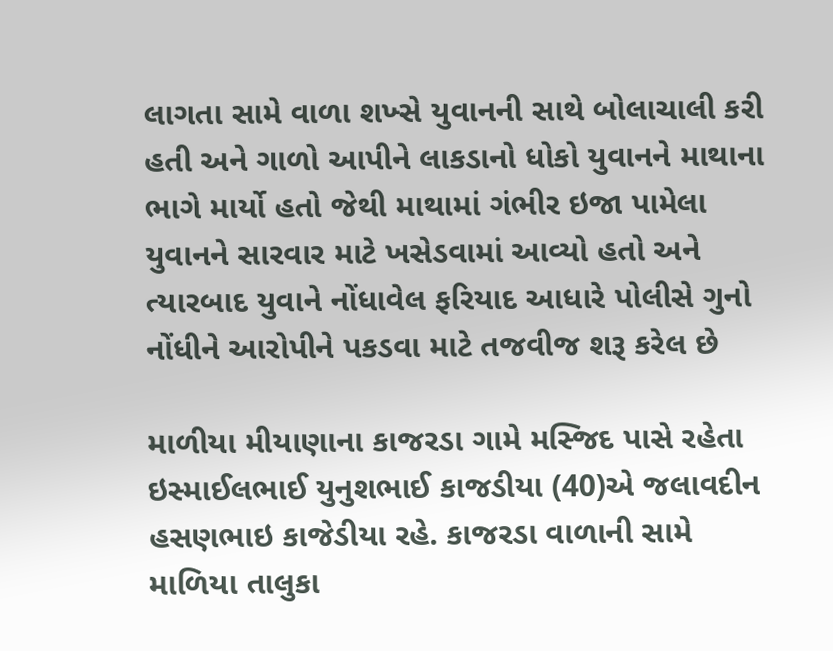લાગતા સામે વાળા શખ્સે યુવાનની સાથે બોલાચાલી કરી હતી અને ગાળો આપીને લાકડાનો ધોકો યુવાનને માથાના ભાગે માર્યો હતો જેથી માથામાં ગંભીર ઇજા પામેલા યુવાનને સારવાર માટે ખસેડવામાં આવ્યો હતો અને ત્યારબાદ યુવાને નોંધાવેલ ફરિયાદ આધારે પોલીસે ગુનો નોંધીને આરોપીને પકડવા માટે તજવીજ શરૂ કરેલ છે

માળીયા મીયાણાના કાજરડા ગામે મસ્જિદ પાસે રહેતા ઇસ્માઈલભાઈ યુનુશભાઈ કાજડીયા (40)એ જલાવદીન હસણભાઇ કાજેડીયા રહે. કાજરડા વાળાની સામે માળિયા તાલુકા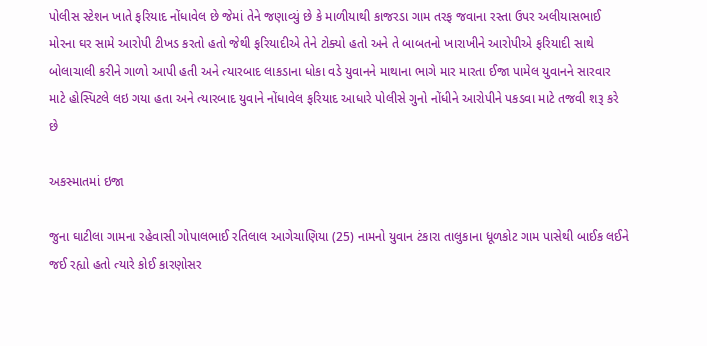પોલીસ સ્ટેશન ખાતે ફરિયાદ નોંધાવેલ છે જેમાં તેને જણાવ્યું છે કે માળીયાથી કાજરડા ગામ તરફ જવાના રસ્તા ઉપર અલીયાસભાઈ મોરના ઘર સામે આરોપી ટીખડ કરતો હતો જેથી ફરિયાદીએ તેને ટોક્યો હતો અને તે બાબતનો ખારાખીને આરોપીએ ફરિયાદી સાથે બોલાચાલી કરીને ગાળો આપી હતી અને ત્યારબાદ લાકડાના ધોકા વડે યુવાનને માથાના ભાગે માર મારતા ઈજા પામેલ યુવાનને સારવાર માટે હોસ્પિટલે લઇ ગયા હતા અને ત્યારબાદ યુવાને નોંધાવેલ ફરિયાદ આધારે પોલીસે ગુનો નોંધીને આરોપીને પકડવા માટે તજવી શરૂ કરે છે

અકસ્માતમાં ઇજા

જુના ઘાટીલા ગામના રહેવાસી ગોપાલભાઈ રતિલાલ આગેચાણિયા (25) નામનો યુવાન ટંકારા તાલુકાના ધૂળકોટ ગામ પાસેથી બાઈક લઈને જઈ રહ્યો હતો ત્યારે કોઈ કારણોસર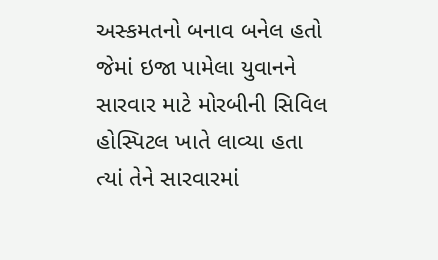અસ્કમતનો બનાવ બનેલ હતો જેમાં ઇજા પામેલા યુવાનને સારવાર માટે મોરબીની સિવિલ હોસ્પિટલ ખાતે લાવ્યા હતા ત્યાં તેને સારવારમાં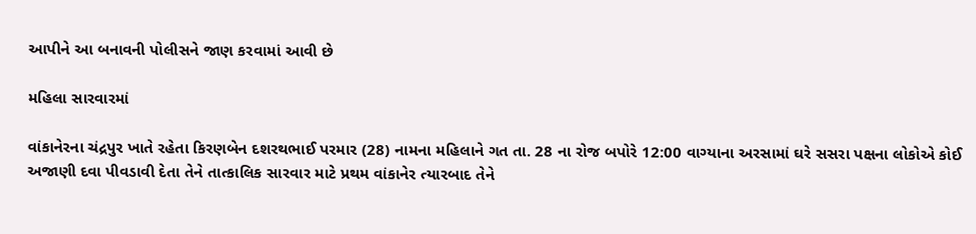આપીને આ બનાવની પોલીસને જાણ કરવામાં આવી છે

મહિલા સારવારમાં

વાંકાનેરના ચંદ્રપુર ખાતે રહેતા કિરણબેન દશરથભાઈ પરમાર (28) નામના મહિલાને ગત તા. 28 ના રોજ બપોરે 12:00 વાગ્યાના અરસામાં ઘરે સસરા પક્ષના લોકોએ કોઈ અજાણી દવા પીવડાવી દેતા તેને તાત્કાલિક સારવાર માટે પ્રથમ વાંકાનેર ત્યારબાદ તેને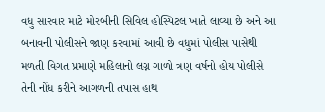વધુ સારવાર માટે મોરબીની સિવિલ હોસ્પિટલ ખાતે લાવ્યા છે અને આ બનાવની પોલીસને જાણ કરવામાં આવી છે વધુમાં પોલીસ પાસેથી મળતી વિગત પ્રમાણે મહિલાનો લગ્ન ગાળો ત્રણ વર્ષનો હોય પોલીસે તેની નોંધ કરીને આગળની તપાસ હાથ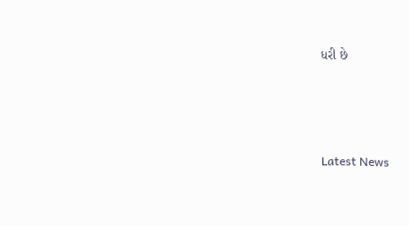ધરી છે






Latest News